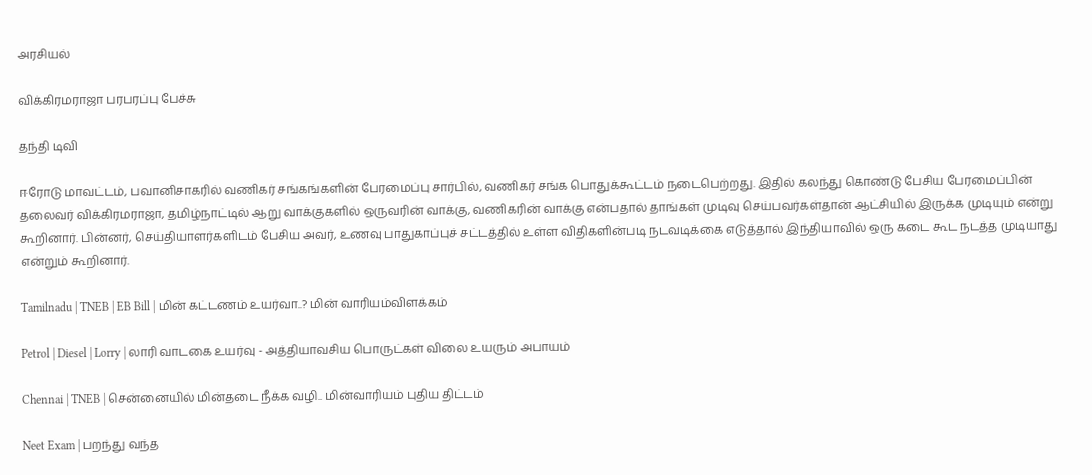அரசியல்

விக்கிரமராஜா பரபரப்பு பேச்சு

தந்தி டிவி

ஈரோடு மாவட்டம், பவானிசாகரில் வணிகர் சங்கங்களின் பேரமைப்பு சார்பில், வணிகர் சங்க பொதுக்கூட்டம் நடைபெற்றது. இதில் கலந்து கொண்டு பேசிய பேரமைப்பின் தலைவர் விக்கிரமராஜா, தமிழ்நாட்டில் ஆறு வாக்குகளில் ஒருவரின் வாக்கு, வணிகரின் வாக்கு என்பதால் தாங்கள் முடிவு செய்பவர்கள்தான் ஆட்சியில் இருக்க முடியும் என்று கூறினார். பின்னர், செய்தியாளர்களிடம் பேசிய அவர், உணவு பாதுகாப்புச் சட்டத்தில் உள்ள விதிகளின்படி நடவடிக்கை எடுத்தால் இந்தியாவில் ஒரு கடை கூட நடத்த முடியாது என்றும் கூறினார்.

Tamilnadu | TNEB | EB Bill | மின் கட்டணம் உயர்வா..? மின் வாரியம்விளக்கம்

Petrol | Diesel | Lorry | லாரி வாடகை உயர்வு - அத்தியாவசிய பொருட்கள் விலை உயரும் அபாயம்

Chennai | TNEB | சென்னையில் மின்தடை நீக்க வழி.. மின்வாரியம் புதிய திட்டம்

Neet Exam | பறந்து வந்த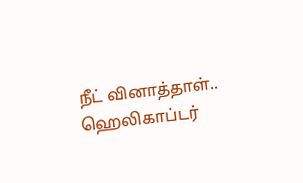நீட் வினாத்தாள்.. ஹெலிகாப்டர்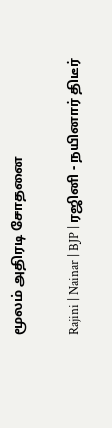மூலம் அதிரடி சோதனை

Rajini | Nainar | BJP | ரஜினி - நயினார் திடீர்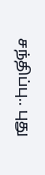சந்திப்பு.. புது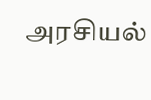அரசியல்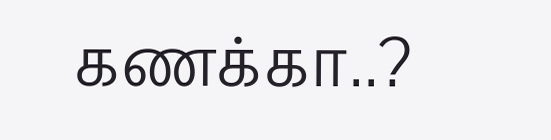கணக்கா..?